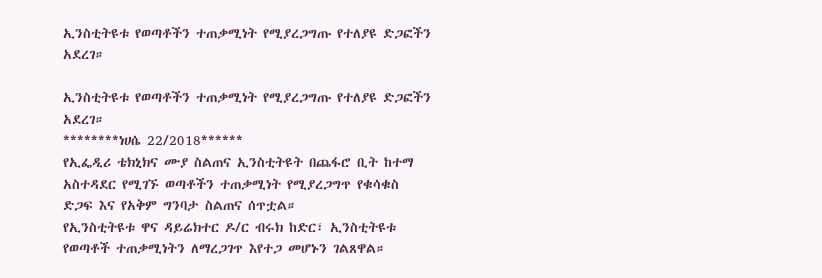ኢንስቲትዩቱ የወጣቶችን ተጠቃሚነት የሚያረጋግጡ የተለያዩ ድጋፎችን አደረገ።

ኢንስቲትዩቱ የወጣቶችን ተጠቃሚነት የሚያረጋግጡ የተለያዩ ድጋፎችን አደረገ።
********ነሀሴ 22/2018******
የኢፌዲሪ ቴክኒክና ሙያ ስልጠና ኢንስቲትዩት በጨፋሮ ቢት ከተማ አስተዳደር የሚገኙ ወጣቶችን ተጠቃሚነት የሚያረጋግጥ የቁሳቁስ ድጋፍ እና የአቅም ግንባታ ስልጠና ሰጥቷል።
የኢንስቲትዩቱ ዋና ዳይሬክተር ዶ/ር ብሩክ ከድር፣ ኢንስቲትዩቱ የወጣቶች ተጠቃሚነትን ለማረጋገጥ እየተጋ መሆኑን ገልጸዋል።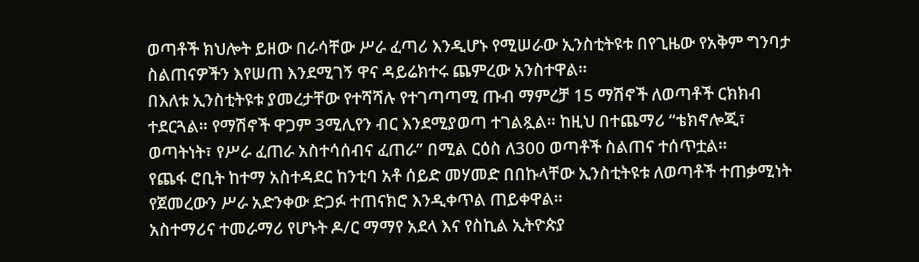ወጣቶች ክህሎት ይዘው በራሳቸው ሥራ ፈጣሪ እንዲሆኑ የሚሠራው ኢንስቲትዩቱ በየጊዜው የአቅም ግንባታ ስልጠናዎችን እየሠጠ እንደሚገኝ ዋና ዳይሬክተሩ ጨምረው አንስተዋል።
በእለቱ ኢንስቲትዩቱ ያመረታቸው የተሻሻሉ የተገጣጣሚ ጡብ ማምረቻ 15 ማሽኖች ለወጣቶች ርክክብ ተደርጓል። የማሽኖች ዋጋም 3ሚሊየን ብር እንደሚያወጣ ተገልጿል። ከዚህ በተጨማሪ “ቴክኖሎጂ፣ ወጣትነት፣ የሥራ ፈጠራ አስተሳሰብና ፈጠራ” በሚል ርዕስ ለ300 ወጣቶች ስልጠና ተሰጥቷል።
የጨፋ ሮቢት ከተማ አስተዳደር ከንቲባ አቶ ሰይድ መሃመድ በበኩላቸው ኢንስቲትዩቱ ለወጣቶች ተጠቃሚነት የጀመረውን ሥራ አድንቀው ድጋፉ ተጠናክሮ እንዲቀጥል ጠይቀዋል።
አስተማሪና ተመራማሪ የሆኑት ዶ/ር ማማየ አደላ እና የስኪል ኢትዮጵያ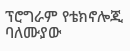ፕሮግራም የቴክኖሎጂ ባለሙያው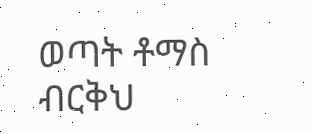ወጣት ቶማስ ብርቅህ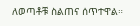ለወጣቶቹ ስልጠና ሰጥተዋል።